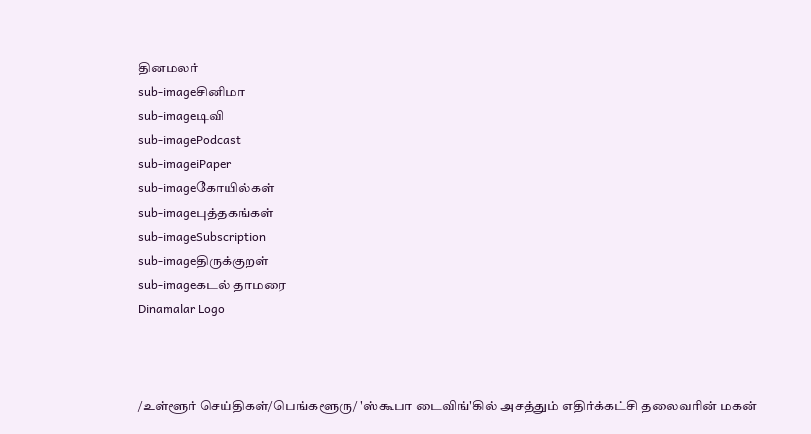தினமலர்
sub-imageசினிமா
sub-imageடிவி
sub-imagePodcast
sub-imageiPaper
sub-imageகோயில்கள்
sub-imageபுத்தகங்கள்
sub-imageSubscription
sub-imageதிருக்குறள்
sub-imageகடல் தாமரை
Dinamalar Logo



/உள்ளூர் செய்திகள்/பெங்களூரு/ 'ஸ்கூபா டைவிங்'கில் அசத்தும் எதிர்க்கட்சி தலைவரின் மகன்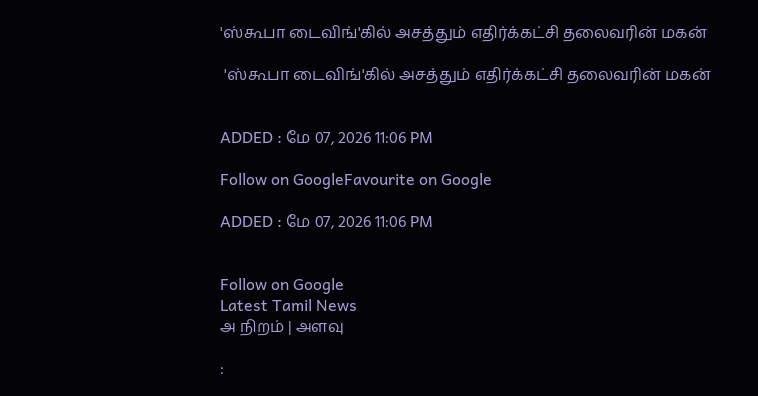'ஸ்கூபா டைவிங்'கில் அசத்தும் எதிர்க்கட்சி தலைவரின் மகன்

 'ஸ்கூபா டைவிங்'கில் அசத்தும் எதிர்க்கட்சி தலைவரின் மகன்


ADDED : மே 07, 2026 11:06 PM

Follow on GoogleFavourite on Google

ADDED : மே 07, 2026 11:06 PM


Follow on Google
Latest Tamil News
அ நிறம் | அளவு

: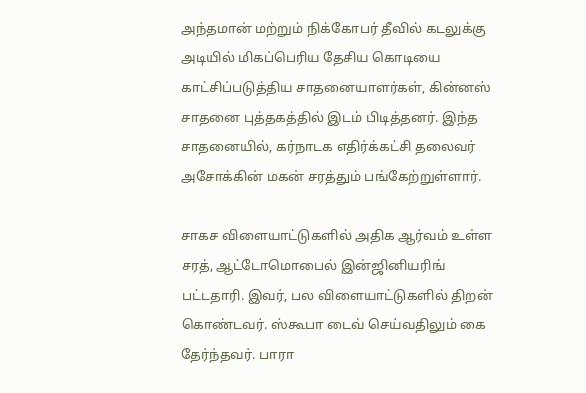அந்தமான் மற்றும் நிக்கோபர் தீவில் கடலுக்கு அடியில் மிகப்பெரிய தேசிய கொடியை காட்சிப்படுத்திய சாதனையாளர்கள், கின்னஸ் சாதனை புத்தகத்தில் இடம் பிடித்தனர். இந்த சாதனையில், கர்நாடக எதிர்க்கட்சி தலைவர் அசோக்கின் மகன் சரத்தும் பங்கேற்றுள்ளார்.

சாகச விளையாட்டுகளில் அதிக ஆர்வம் உள்ள சரத், ஆட்டோமொபைல் இன்ஜினியரிங் பட்டதாரி. இவர், பல விளையாட்டுகளில் திறன் கொண்டவர். ஸ்கூபா டைவ் செய்வதிலும் கை தேர்ந்தவர். பாரா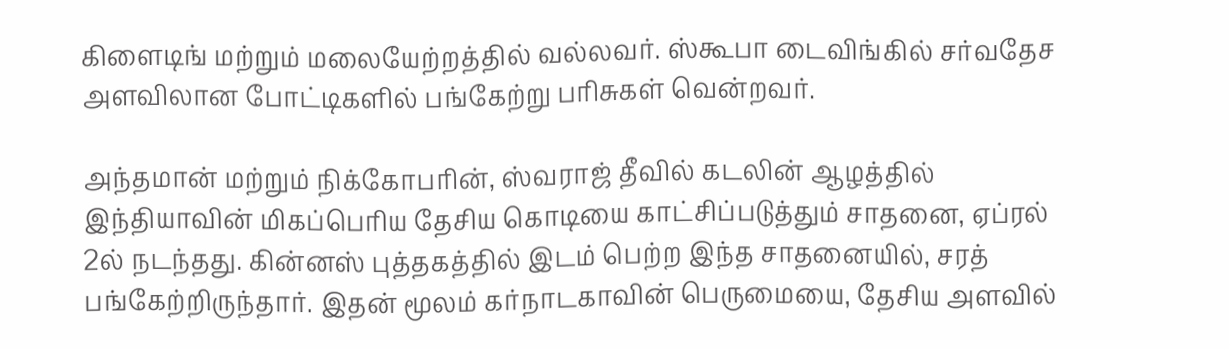கிளைடிங் மற்றும் மலையேற்றத்தில் வல்லவர். ஸ்கூபா டைவிங்கில் சர்வதேச அளவிலான போட்டிகளில் பங்கேற்று பரிசுகள் வென்றவர்.

அந்தமான் மற்றும் நிக்கோபரின், ஸ்வராஜ் தீவில் கடலின் ஆழத்தில் இந்தியாவின் மிகப்பெரிய தேசிய கொடியை காட்சிப்படுத்தும் சாதனை, ஏப்ரல் 2ல் நடந்தது. கின்னஸ் புத்தகத்தில் இடம் பெற்ற இந்த சாதனையில், சரத் பங்கேற்றிருந்தார். இதன் மூலம் கர்நாடகாவின் பெருமையை, தேசிய அளவில்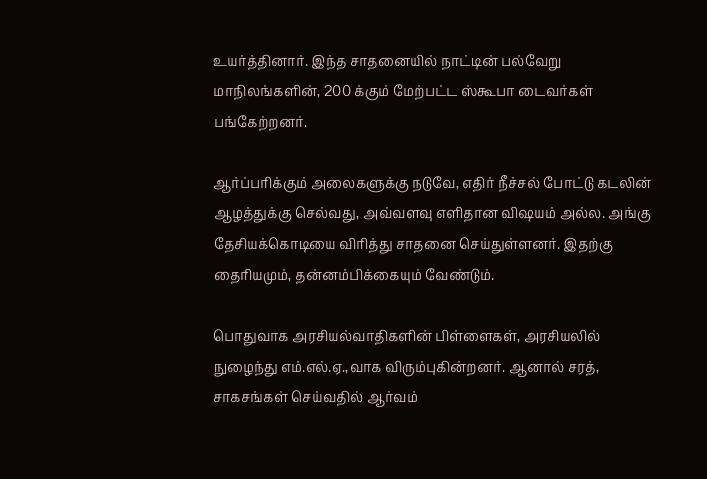உயர்த்தினார். இந்த சாதனையில் நாட்டின் பல்வேறு மாநிலங்களின், 200 க்கும் மேற்பட்ட ஸ்கூபா டைவர்கள் பங்கேற்றனர்.

ஆர்ப்பரிக்கும் அலைகளுக்கு நடுவே, எதிர் நீச்சல் போட்டு கடலின் ஆழத்துக்கு செல்வது, அவ்வளவு எளிதான விஷயம் அல்ல. அங்கு தேசியக்கொடியை விரித்து சாதனை செய்துள்ளனர். இதற்கு தைரியமும், தன்னம்பிக்கையும் வேண்டும்.

பொதுவாக அரசியல்வாதிகளின் பிள்ளைகள், அரசியலில் நுழைந்து எம்.எல்.ஏ.,வாக விரும்புகின்றனர். ஆனால் சரத், சாகசங்கள் செய்வதில் ஆர்வம்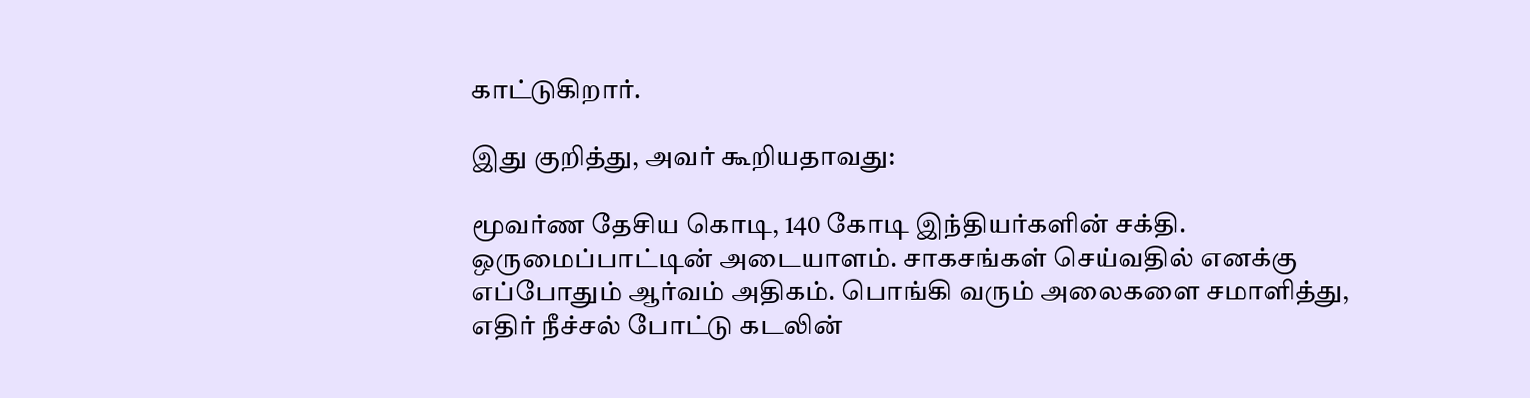காட்டுகிறார்.

இது குறித்து, அவர் கூறியதாவது:

மூவர்ண தேசிய கொடி, 140 கோடி இந்தியர்களின் சக்தி. ஒருமைப்பாட்டின் அடையாளம். சாகசங்கள் செய்வதில் எனக்கு எப்போதும் ஆர்வம் அதிகம். பொங்கி வரும் அலைகளை சமாளித்து, எதிர் நீச்சல் போட்டு கடலின்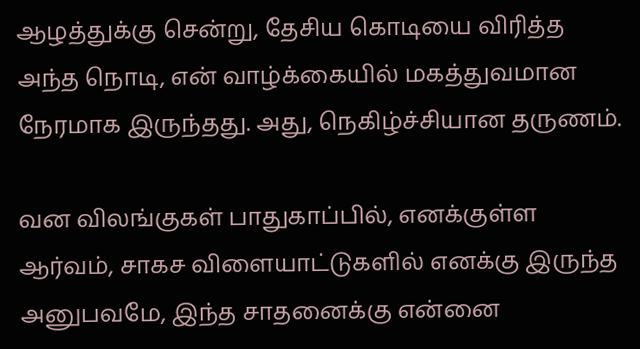ஆழத்துக்கு சென்று, தேசிய கொடியை விரித்த அந்த நொடி, என் வாழ்க்கையில் மகத்துவமான நேரமாக இருந்தது. அது, நெகிழ்ச்சியான தருணம்.

வன விலங்குகள் பாதுகாப்பில், எனக்குள்ள ஆர்வம், சாகச விளையாட்டுகளில் எனக்கு இருந்த அனுபவமே, இந்த சாதனைக்கு என்னை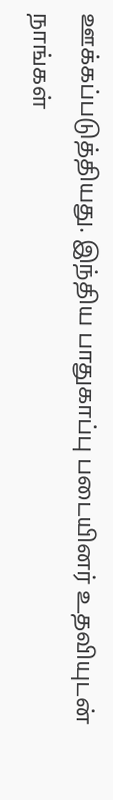ஊக்கப்படுத்தியது. இந்திய பாதுகாப்பு படையினர் உதவியுடன் நாங்கள்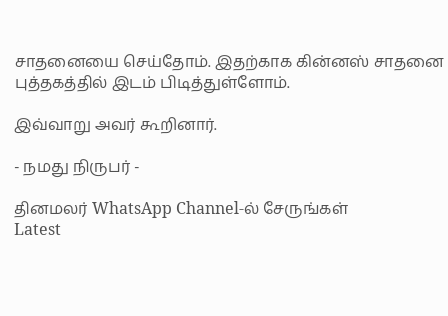சாதனையை செய்தோம். இதற்காக கின்னஸ் சாதனை புத்தகத்தில் இடம் பிடித்துள்ளோம்.

இவ்வாறு அவர் கூறினார்.

- நமது நிருபர் -

தினமலர் WhatsApp Channel-ல் சேருங்கள்
Latest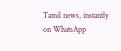Tamil news, instantly on WhatsApp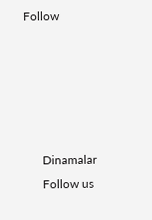Follow





      Dinamalar
      Follow us